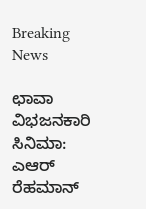Breaking News

ಛಾವಾ ವಿಭಜನಕಾರಿ ಸಿನಿಮಾ: ಎಆರ್‌ ರೆಹಮಾನ್‌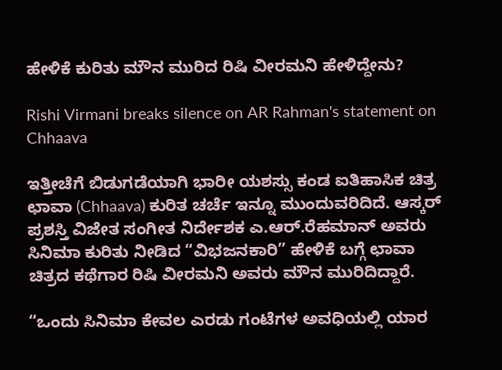ಹೇಳಿಕೆ ಕುರಿತು ಮೌನ ಮುರಿದ ರಿಷಿ ವೀರಮನಿ ಹೇಳಿದ್ದೇನು?

Rishi Virmani breaks silence on AR Rahman's statement on Chhaava

ಇತ್ತೀಚೆಗೆ ಬಿಡುಗಡೆಯಾಗಿ ಭಾರೀ ಯಶಸ್ಸು ಕಂಡ ಐತಿಹಾಸಿಕ ಚಿತ್ರ ಛಾವಾ (Chhaava) ಕುರಿತ ಚರ್ಚೆ ಇನ್ನೂ ಮುಂದುವರಿದಿದೆ. ಆಸ್ಕರ್ ಪ್ರಶಸ್ತಿ ವಿಜೇತ ಸಂಗೀತ ನಿರ್ದೇಶಕ ಎ.ಆರ್.ರೆಹಮಾನ್‌ ಅವರು ಸಿನಿಮಾ ಕುರಿತು ನೀಡಿದ “ವಿಭಜನಕಾರಿ” ಹೇಳಿಕೆ ಬಗ್ಗೆ ಛಾವಾ ಚಿತ್ರದ ಕಥೆಗಾರ ರಿಷಿ ವೀರಮನಿ ಅವರು ಮೌನ ಮುರಿದಿದ್ದಾರೆ.

“ಒಂದು ಸಿನಿಮಾ ಕೇವಲ ಎರಡು ಗಂಟೆಗಳ ಅವಧಿಯಲ್ಲಿ ಯಾರ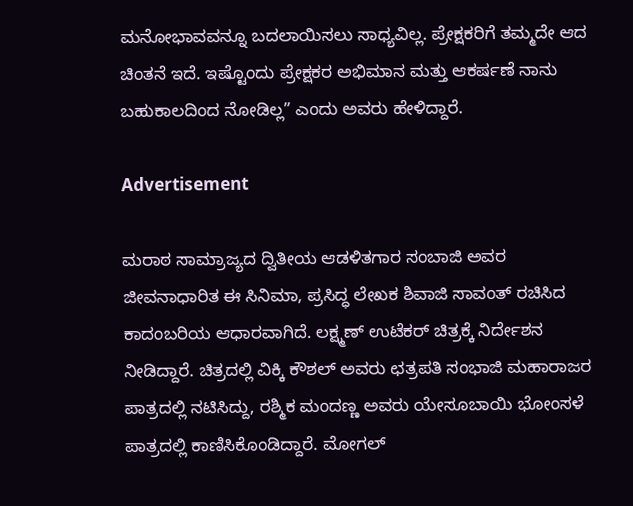ಮನೋಭಾವವನ್ನೂ ಬದಲಾಯಿಸಲು ಸಾಧ್ಯವಿಲ್ಲ. ಪ್ರೇಕ್ಷಕರಿಗೆ ತಮ್ಮದೇ ಆದ ಚಿಂತನೆ ಇದೆ. ಇಷ್ಟೊಂದು ಪ್ರೇಕ್ಷಕರ ಅಭಿಮಾನ ಮತ್ತು ಆಕರ್ಷಣೆ ನಾನು ಬಹುಕಾಲದಿಂದ ನೋಡಿಲ್ಲ” ಎಂದು ಅವರು ಹೇಳಿದ್ದಾರೆ.

Advertisement

ಮರಾಠ ಸಾಮ್ರಾಜ್ಯದ ದ್ವಿತೀಯ ಆಡಳಿತಗಾರ ಸಂಬಾಜಿ ಅವರ ಜೀವನಾಧಾರಿತ ಈ ಸಿನಿಮಾ, ಪ್ರಸಿದ್ಧ ಲೇಖಕ ಶಿವಾಜಿ ಸಾವಂತ್‌ ರಚಿಸಿದ ಕಾದಂಬರಿಯ ಆಧಾರವಾಗಿದೆ. ಲಕ್ಷ್ಮಣ್‌ ಉಟೆಕರ್ ಚಿತ್ರಕ್ಕೆ ನಿರ್ದೇಶನ ನೀಡಿದ್ದಾರೆ. ಚಿತ್ರದಲ್ಲಿ ವಿಕ್ಕಿ ಕೌಶಲ್‌ ಅವರು ಛತ್ರಪತಿ ಸಂಭಾಜಿ ಮಹಾರಾಜರ ಪಾತ್ರದಲ್ಲಿ ನಟಿಸಿದ್ದು, ರಶ್ಮಿಕ ಮಂದಣ್ಣ ಅವರು ಯೇಸೂಬಾಯಿ ಭೋಂಸಳೆ ಪಾತ್ರದಲ್ಲಿ ಕಾಣಿಸಿಕೊಂಡಿದ್ದಾರೆ. ಮೋಗಲ್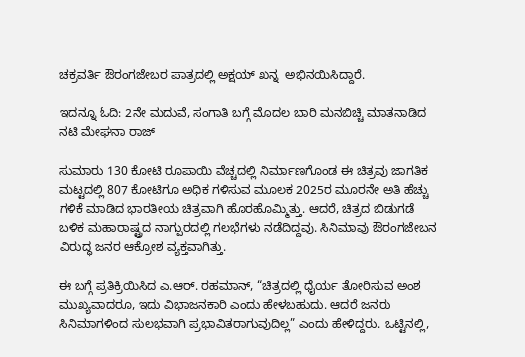ಚಕ್ರವರ್ತಿ ಔರಂಗಜೇಬರ ಪಾತ್ರದಲ್ಲಿ ಅಕ್ಷಯ್‌ ಖನ್ನ  ಅಭಿನಯಿಸಿದ್ದಾರೆ.

ಇದನ್ನೂ ಓದಿ: 2ನೇ ಮದುವೆ, ಸಂಗಾತಿ ಬಗ್ಗೆ ಮೊದಲ ಬಾರಿ ಮನಬಿಚ್ಚಿ ಮಾತನಾಡಿದ‌ ನಟಿ ಮೇಘನಾ ರಾಜ್

ಸುಮಾರು 130 ಕೋಟಿ ರೂಪಾಯಿ ವೆಚ್ಚದಲ್ಲಿ ನಿರ್ಮಾಣಗೊಂಡ ಈ ಚಿತ್ರವು ಜಾಗತಿಕ ಮಟ್ಟದಲ್ಲಿ 807 ಕೋಟಿಗೂ ಅಧಿಕ ಗಳಿಸುವ ಮೂಲಕ 2025ರ ಮೂರನೇ ಅತಿ ಹೆಚ್ಚು ಗಳಿಕೆ ಮಾಡಿದ ಭಾರತೀಯ ಚಿತ್ರವಾಗಿ ಹೊರಹೊಮ್ಮಿತ್ತು. ಆದರೆ, ಚಿತ್ರದ ಬಿಡುಗಡೆ ಬಳಿಕ ಮಹಾರಾಷ್ಟ್ರದ ನಾಗ್ಪುರದಲ್ಲಿ ಗಲಭೆಗಳು ನಡೆದಿದ್ದವು. ಸಿನಿಮಾವು ಔರಂಗಜೇಬನ ವಿರುದ್ಧ ಜನರ ಆಕ್ರೋಶ ವ್ಯಕ್ತವಾಗಿತ್ತು.

ಈ ಬಗ್ಗೆ ಪ್ರತಿಕ್ರಿಯಿಸಿದ ಎ.ಆರ್. ರಹಮಾನ್, “ಚಿತ್ರದಲ್ಲಿ ಧೈರ್ಯ ತೋರಿಸುವ ಅಂಶ ಮುಖ್ಯವಾದರೂ, ಇದು ವಿಭಾಜನಕಾರಿ ಎಂದು ಹೇಳಬಹುದು. ಆದರೆ ಜನರು ಸಿನಿಮಾಗಳಿಂದ ಸುಲಭವಾಗಿ ಪ್ರಭಾವಿತರಾಗುವುದಿಲ್ಲ” ಎಂದು ಹೇಳಿದ್ದರು. ಒಟ್ಟಿನಲ್ಲಿ,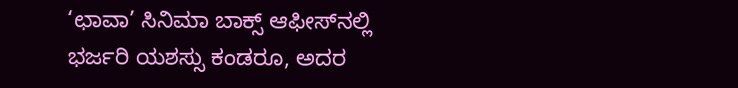‘ಛಾವಾ’ ಸಿನಿಮಾ ಬಾಕ್ಸ್ ಆಫೀಸ್‌ನಲ್ಲಿ ಭರ್ಜರಿ ಯಶಸ್ಸು ಕಂಡರೂ, ಅದರ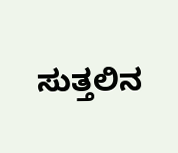ಸುತ್ತಲಿನ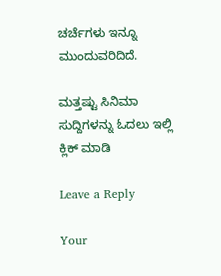ಚರ್ಚೆಗಳು ಇನ್ನೂ ಮುಂದುವರಿದಿದೆ.

ಮತ್ತಷ್ಟು ಸಿನಿಮಾ ಸುದ್ದಿಗಳನ್ನು ಓದಲು ಇಲ್ಲಿ ಕ್ಲಿಕ್‌ ಮಾಡಿ

Leave a Reply

Your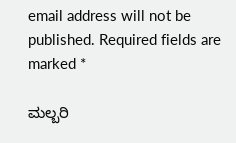email address will not be published. Required fields are marked *

ಮಲ್ಬರಿ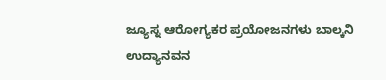ಜ್ಯೂಸ್ನ ಆರೋಗ್ಯಕರ ಪ್ರಯೋಜನಗಳು ಬಾಲ್ಕನಿ ಉದ್ಯಾನವನ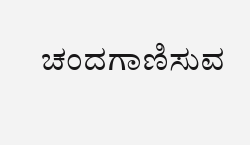ಚಂದಗಾಣಿಸುವ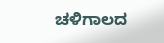ಚಳಿಗಾಲದ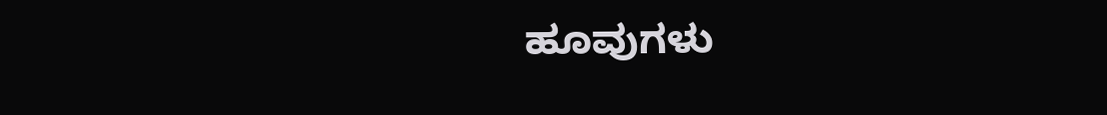ಹೂವುಗಳು